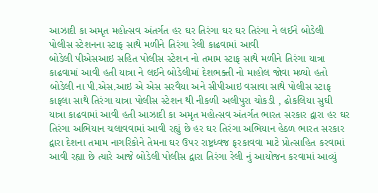આઝાદી કા અમૃત મહોત્સવ અંતર્ગત હર ઘર તિરંગા ઘર ઘર તિરંગા ને લઈને બોડેલી પોલીસ સ્ટેશનના સ્ટાફ સાથે મળીને તિરંગા રેલી કાઢવામાં આવી
બોડેલી પીએસઆઇ સહિત પોલીસ સ્ટેશન નો તમામ સ્ટાફ સાથે મળીને તિરંગા યાત્રા કાઢવામાં આવી હતી યાત્રા ને લઈને બોડેલીમાં દેશભક્તી નો માહોલ જોવા મળ્યો હતો બોડેલી ના પી.એસ.આઇ એ એસ સરવૈયા અને સીપીઆઇ વસાવા સાથે પોલીસ સ્ટાફ કાફલા સાથે તિરંગા યાત્રા પોલીસ સ્ટેશન થી નીકળી અલીપુરા ચોકડી , ઢોકલિયા સુઘી યાત્રા કાઢવામાં આવી હતી આઝાદી કા અમૃત મહોત્સવ અંતર્ગત ભારત સરકાર દ્વારા હર ઘર તિરંગા અભિયાન ચલાવવામાં આવી રહ્યું છે હર ઘર તિરંગા અભિયાન હેઠળ ભારત સરકાર દ્વારા દેશના તમામ નાગરિકોને તેમના ઘર ઉપર રાષ્ટ્રધ્વજ ફરકાવવા માટે પ્રોત્સાહિત કરવામાં આવી રહ્યા છે ત્યારે આજે બોડેલી પોલીસ દ્વારા તિરંગા રેલી નું આયોજન કરવામાં આવ્યું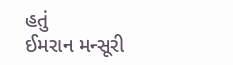હતું
ઈમરાન મન્સૂરી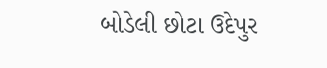બોડેલી છોટા ઉદેપુર